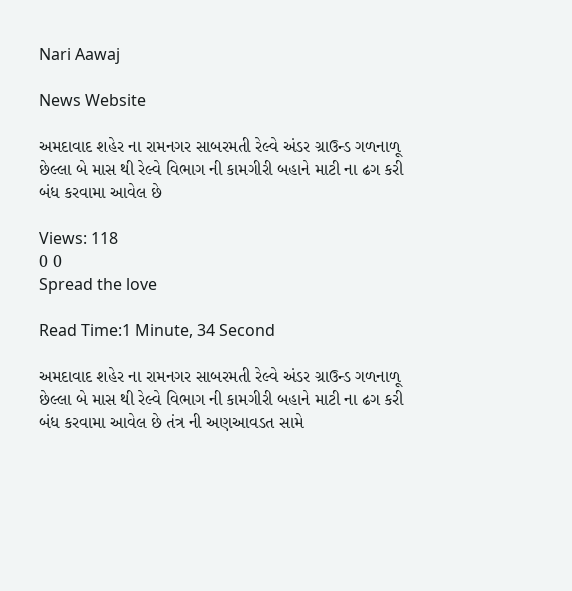Nari Aawaj

News Website

અમદાવાદ શહેર ના રામનગર સાબરમતી રેલ્વે અંડર ગ્રાઉન્ડ ગળનાળૂ છેલ્લા બે માસ થી રેલ્વે વિભાગ ની કામગીરી બહાને માટી ના ઢગ કરી બંધ કરવામા આવેલ છે

Views: 118
0 0
Spread the love

Read Time:1 Minute, 34 Second

અમદાવાદ શહેર ના રામનગર સાબરમતી રેલ્વે અંડર ગ્રાઉન્ડ ગળનાળૂ છેલ્લા બે માસ થી રેલ્વે વિભાગ ની કામગીરી બહાને માટી ના ઢગ કરી બંધ કરવામા આવેલ છે તંત્ર ની અણઆવડત સામે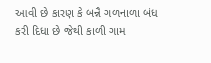આવી છે કારણ કે બન્નૈ ગળનાળા બંધ કરી દિધા છે જેથી કાળી ગામ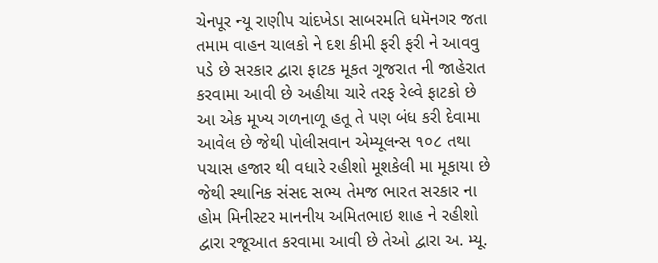ચેનપૂર ન્યૂ રાણીપ ચાંદખેડા સાબરમતિ ધમૅનગર જતા તમામ વાહન ચાલકો ને દશ કીમી ફરી ફરી ને આવવુ પડે છે સરકાર દ્વારા ફાટક મૂકત ગૂજરાત ની જાહેરાત કરવામા આવી છે અહીયા ચારે તરફ રેલ્વે ફાટકો છે આ એક મૂખ્ય ગળનાળૂ હતૂ તે પણ બંધ કરી દેવામા આવેલ છે જેથી પોલીસવાન એમ્યૂલન્સ ૧૦૮ તથા પચાસ હજાર થી વધારે રહીશો મૂશકેલી મા મૂકાયા છે જેથી સ્થાનિક સંસદ સભ્ય તેમજ ભારત સરકાર ના હોમ મિનીસ્ટર માનનીય અમિતભાઇ શાહ ને રહીશો દ્વારા રજૂઆત કરવામા આવી છે તેઓ દ્વારા અ. મ્યૂ.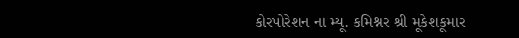કોરપોરેશન ના મ્યૂ. કમિશ્નર શ્રી મૂકેશકૂમાર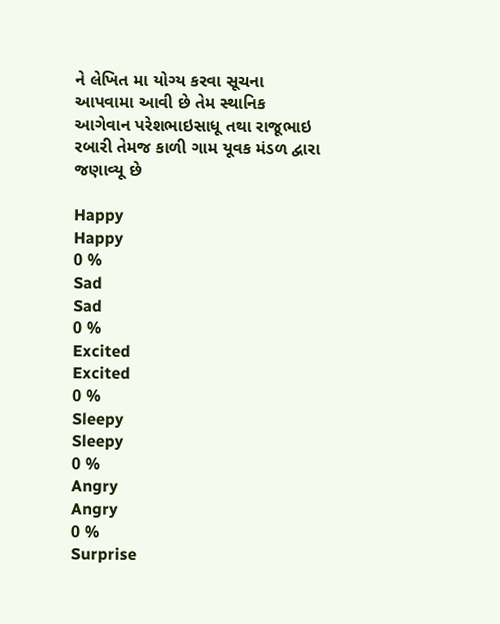ને લેખિત મા યોગ્ય કરવા સૂચના આપવામા આવી છે તેમ સ્થાનિક આગેવાન પરેશભાઇસાધૂ તથા રાજૂભાઇ રબારી તેમજ કાળી ગામ યૂવક મંડળ દ્વારા જણાવ્યૂ છે

Happy
Happy
0 %
Sad
Sad
0 %
Excited
Excited
0 %
Sleepy
Sleepy
0 %
Angry
Angry
0 %
Surprise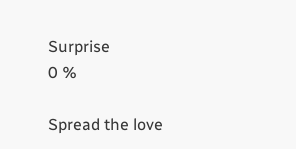Surprise
0 %

Spread the love